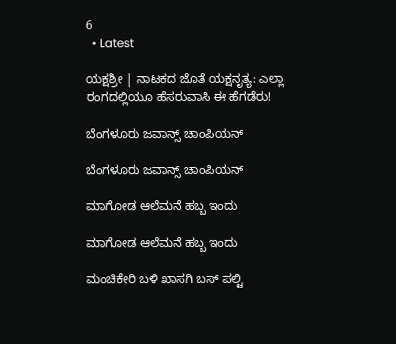6
  • Latest

ಯಕ್ಷಶ್ರೀ | ನಾಟಕದ ಜೊತೆ ಯಕ್ಷನೃತ್ಯ: ಎಲ್ಲಾ ರಂಗದಲ್ಲಿಯೂ ಹೆಸರುವಾಸಿ ಈ ಹೆಗಡೆರು!

ಬೆಂಗಳೂರು ಜವಾನ್ಸ್ ಚಾಂಪಿಯನ್

ಬೆಂಗಳೂರು ಜವಾನ್ಸ್ ಚಾಂಪಿಯನ್

ಮಾಗೋಡ ಆಲೆಮನೆ ಹಬ್ಬ ಇಂದು

ಮಾಗೋಡ ಆಲೆಮನೆ ಹಬ್ಬ ಇಂದು

ಮಂಚಿಕೇರಿ‌ ಬಳಿ ಖಾಸಗಿ ಬಸ್ ಪಲ್ಟಿ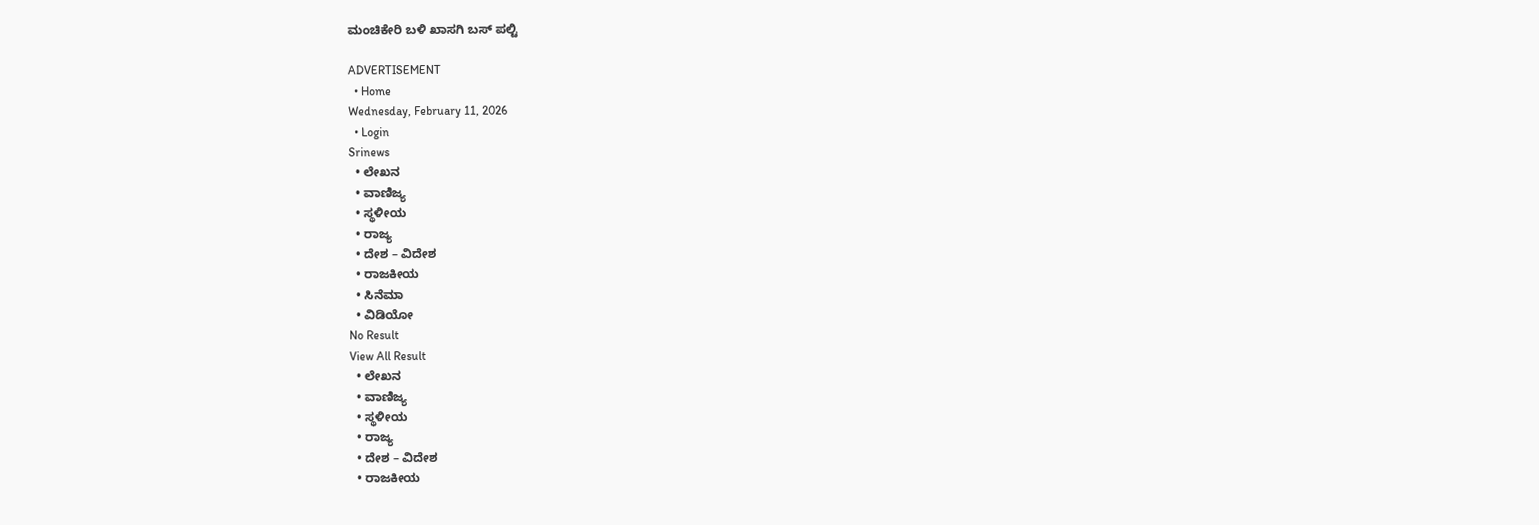ಮಂಚಿಕೇರಿ‌ ಬಳಿ ಖಾಸಗಿ ಬಸ್ ಪಲ್ಟಿ

ADVERTISEMENT
  • Home
Wednesday, February 11, 2026
  • Login
Srinews
  • ಲೇಖನ
  • ವಾಣಿಜ್ಯ
  • ಸ್ಥಳೀಯ
  • ರಾಜ್ಯ
  • ದೇಶ – ವಿದೇಶ
  • ರಾಜಕೀಯ
  • ಸಿನೆಮಾ
  • ವಿಡಿಯೋ
No Result
View All Result
  • ಲೇಖನ
  • ವಾಣಿಜ್ಯ
  • ಸ್ಥಳೀಯ
  • ರಾಜ್ಯ
  • ದೇಶ – ವಿದೇಶ
  • ರಾಜಕೀಯ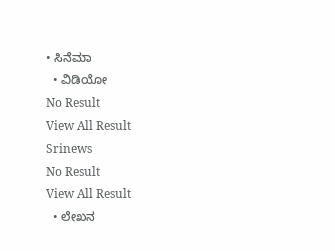• ಸಿನೆಮಾ
  • ವಿಡಿಯೋ
No Result
View All Result
Srinews
No Result
View All Result
  • ಲೇಖನ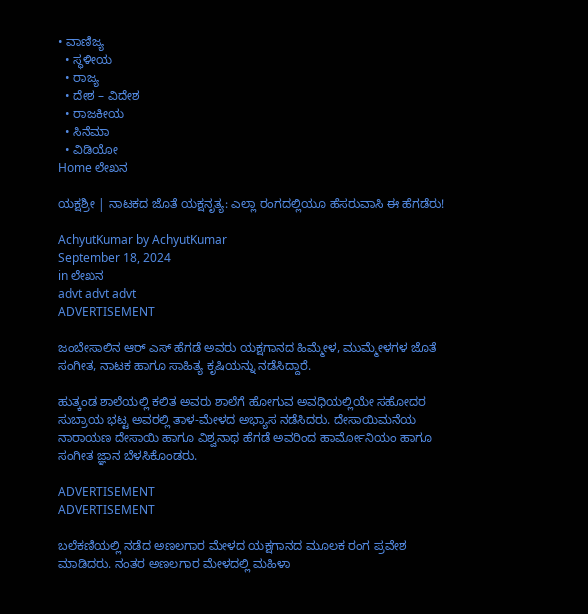• ವಾಣಿಜ್ಯ
  • ಸ್ಥಳೀಯ
  • ರಾಜ್ಯ
  • ದೇಶ – ವಿದೇಶ
  • ರಾಜಕೀಯ
  • ಸಿನೆಮಾ
  • ವಿಡಿಯೋ
Home ಲೇಖನ

ಯಕ್ಷಶ್ರೀ | ನಾಟಕದ ಜೊತೆ ಯಕ್ಷನೃತ್ಯ: ಎಲ್ಲಾ ರಂಗದಲ್ಲಿಯೂ ಹೆಸರುವಾಸಿ ಈ ಹೆಗಡೆರು!

AchyutKumar by AchyutKumar
September 18, 2024
in ಲೇಖನ
advt advt advt
ADVERTISEMENT

ಜಂಬೇಸಾಲಿನ ಆರ್ ಎಸ್ ಹೆಗಡೆ ಅವರು ಯಕ್ಷಗಾನದ ಹಿಮ್ಮೇಳ, ಮುಮ್ಮೇಳಗಳ ಜೊತೆ ಸಂಗೀತ, ನಾಟಕ ಹಾಗೂ ಸಾಹಿತ್ಯ ಕೃಷಿಯನ್ನು ನಡೆಸಿದ್ದಾರೆ.

ಹುತ್ಕಂಡ ಶಾಲೆಯಲ್ಲಿ ಕಲಿತ ಅವರು ಶಾಲೆಗೆ ಹೋಗುವ ಅವಧಿಯಲ್ಲಿಯೇ ಸಹೋದರ ಸುಬ್ರಾಯ ಭಟ್ಟ ಅವರಲ್ಲಿ ತಾಳ-ಮೇಳದ ಅಭ್ಯಾಸ ನಡೆಸಿದರು. ದೇಸಾಯಿಮನೆಯ ನಾರಾಯಣ ದೇಸಾಯಿ ಹಾಗೂ ವಿಶ್ವನಾಥ ಹೆಗಡೆ ಅವರಿಂದ ಹಾರ್ಮೋನಿಯಂ ಹಾಗೂ ಸಂಗೀತ ಜ್ಞಾನ ಬೆಳಸಿಕೊಂಡರು.

ADVERTISEMENT
ADVERTISEMENT

ಬಲೆಕಣಿಯಲ್ಲಿ ನಡೆದ ಅಣಲಗಾರ ಮೇಳದ ಯಕ್ಷಗಾನದ ಮೂಲಕ ರಂಗ ಪ್ರವೇಶ ಮಾಡಿದರು. ನಂತರ ಅಣಲಗಾರ ಮೇಳದಲ್ಲಿ ಮಹಿಳಾ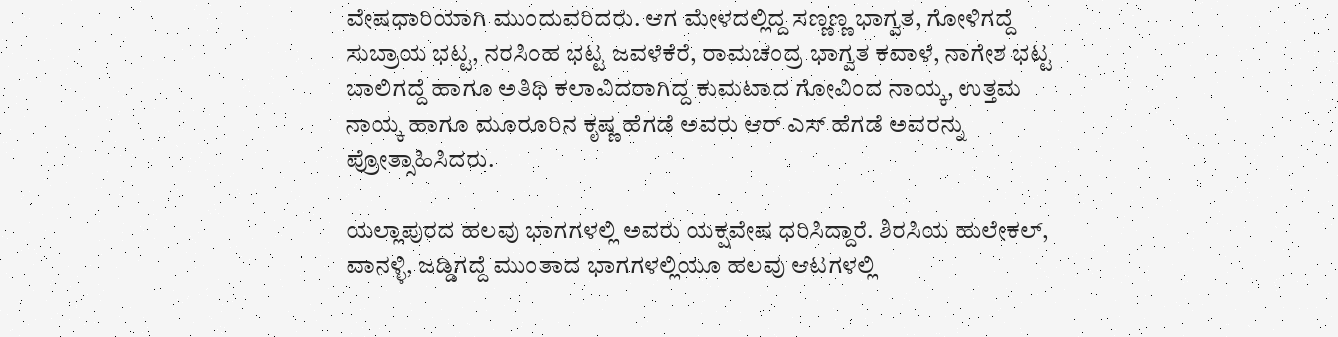ವೇಷಧಾರಿಯಾಗಿ ಮುಂದುವರಿದರು. ಆಗ ಮೇಳದಲ್ಲಿದ್ದ ಸಣ್ಣಣ್ಣ ಭಾಗ್ವತ, ಗೋಳಿಗದ್ದೆ ಸುಬ್ರಾಯ ಭಟ್ಟ, ನರಸಿಂಹ ಭಟ್ಟ ಜವಳೆಕೆರೆ, ರಾಮಚಂದ್ರ ಭಾಗ್ವತ ಕವಾಳೆ, ನಾಗೇಶ ಭಟ್ಟ ಬಾಲಿಗದ್ದೆ ಹಾಗೂ ಅತಿಥಿ ಕಲಾವಿದರಾಗಿದ್ದ ಕುಮಟಾದ ಗೋವಿಂದ ನಾಯ್ಕ, ಉತ್ತಮ ನಾಯ್ಕ ಹಾಗೂ ಮೂರೂರಿನ ಕೃಷ್ಣ ಹೆಗಡೆ ಅವರು ಆರ್ ಎಸ್ ಹೆಗಡೆ ಅವರನ್ನು ಪ್ರೋತ್ಸಾಹಿಸಿದರು.

ಯಲ್ಲಾಪುರದ ಹಲವು ಭಾಗಗಳಲ್ಲಿ ಅವರು ಯಕ್ಷವೇಷ ಧರಿಸಿದ್ದಾರೆ. ಶಿರಸಿಯ ಹುಲೇಕಲ್, ವಾನಳ್ಳಿ, ಜಡ್ಡಿಗದ್ದೆ ಮುಂತಾದ ಭಾಗಗಳಲ್ಲಿಯೂ ಹಲವು ಆಟಗಳಲ್ಲಿ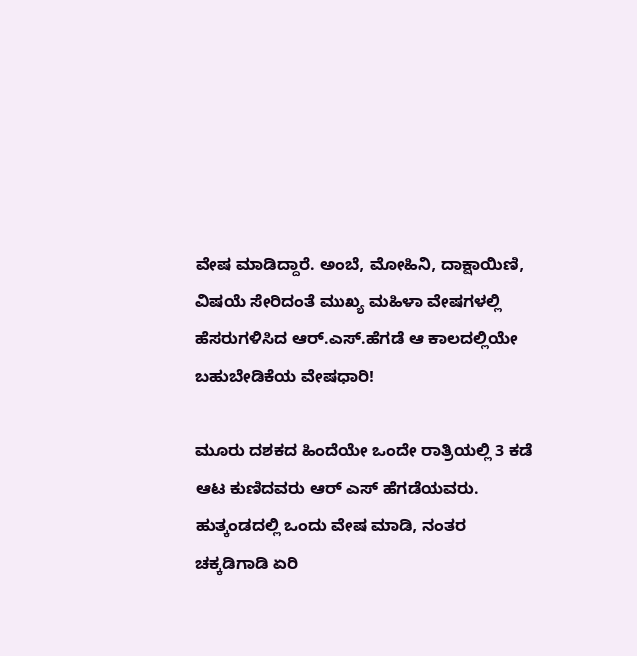ವೇಷ ಮಾಡಿದ್ದಾರೆ. ಅಂಬೆ, ಮೋಹಿನಿ, ದಾಕ್ಷಾಯಿಣಿ, ವಿಷಯೆ ಸೇರಿದಂತೆ ಮುಖ್ಯ ಮಹಿಳಾ ವೇಷಗಳಲ್ಲಿ ಹೆಸರುಗಳಿಸಿದ ಆರ್.ಎಸ್.ಹೆಗಡೆ ಆ ಕಾಲದಲ್ಲಿಯೇ ಬಹುಬೇಡಿಕೆಯ ವೇಷಧಾರಿ!

ಮೂರು ದಶಕದ ಹಿಂದೆಯೇ ಒಂದೇ ರಾತ್ರಿಯಲ್ಲಿ 3 ಕಡೆ ಆಟ ಕುಣಿದವರು ಆರ್ ಎಸ್ ಹೆಗಡೆಯವರು. ಹುತ್ಕಂಡದಲ್ಲಿ ಒಂದು ವೇಷ ಮಾಡಿ, ನಂತರ ಚಕ್ಕಡಿಗಾಡಿ ಏರಿ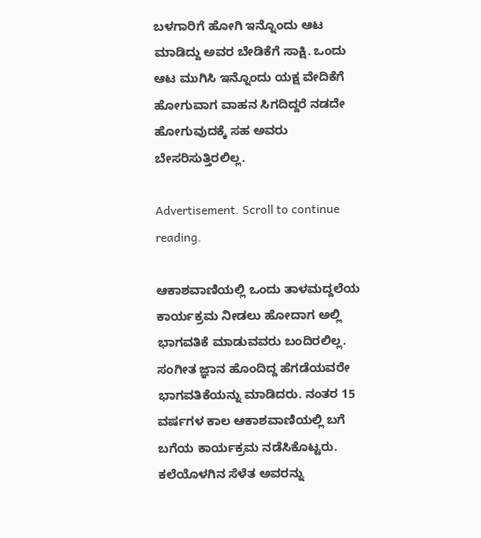ಬಳಗಾರಿಗೆ ಹೋಗಿ ಇನ್ನೊಂದು ಆಟ ಮಾಡಿದ್ದು ಅವರ ಬೇಡಿಕೆಗೆ ಸಾಕ್ಷಿ. ಒಂದು ಆಟ ಮುಗಿಸಿ ಇನ್ನೊಂದು ಯಕ್ಷ ವೇದಿಕೆಗೆ ಹೋಗುವಾಗ ವಾಹನ ಸಿಗದಿದ್ದರೆ ನಡದೇ ಹೋಗುವುದಕ್ಕೆ ಸಹ ಅವರು ಬೇಸರಿಸುತ್ತಿರಲಿಲ್ಲ.

Advertisement. Scroll to continue reading.

ಆಕಾಶವಾಣಿಯಲ್ಲಿ ಒಂದು ತಾಳಮದ್ದಲೆಯ ಕಾರ್ಯಕ್ರಮ ನೀಡಲು ಹೋದಾಗ ಅಲ್ಲಿ ಭಾಗವತಿಕೆ ಮಾಡುವವರು ಬಂದಿರಲಿಲ್ಲ. ಸಂಗೀತ ಜ್ಞಾನ ಹೊಂದಿದ್ದ ಹೆಗಡೆಯವರೇ ಭಾಗವತಿಕೆಯನ್ನು ಮಾಡಿದರು. ನಂತರ 15 ವರ್ಷಗಳ ಕಾಲ ಆಕಾಶವಾಣಿಯಲ್ಲಿ ಬಗೆ ಬಗೆಯ ಕಾರ್ಯಕ್ರಮ ನಡೆಸಿಕೊಟ್ಟರು. ಕಲೆಯೊಳಗಿನ ಸೆಳೆತ ಅವರನ್ನು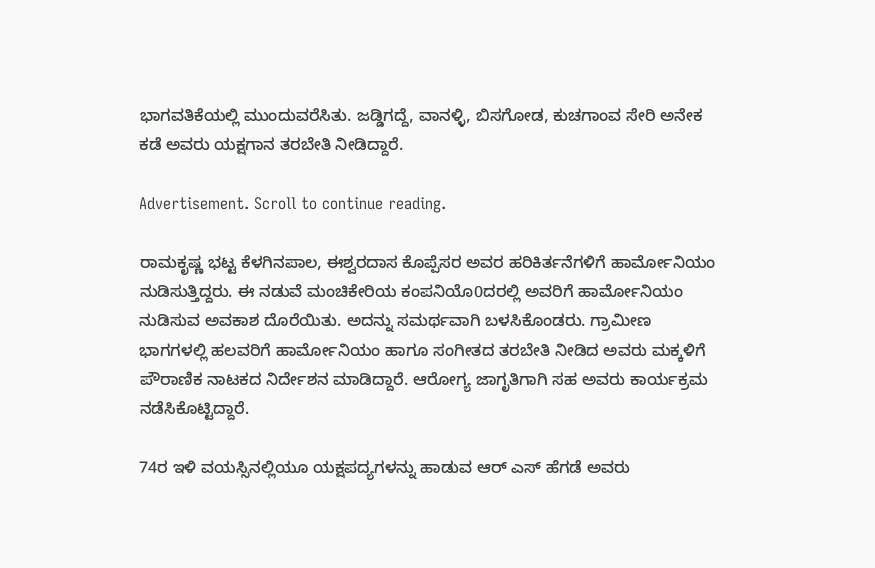ಭಾಗವತಿಕೆಯಲ್ಲಿ ಮುಂದುವರೆಸಿತು. ಜಡ್ಡಿಗದ್ದೆ, ವಾನಳ್ಳಿ, ಬಿಸಗೋಡ, ಕುಚಗಾಂವ ಸೇರಿ ಅನೇಕ ಕಡೆ ಅವರು ಯಕ್ಷಗಾನ ತರಬೇತಿ ನೀಡಿದ್ದಾರೆ.

Advertisement. Scroll to continue reading.

ರಾಮಕೃಷ್ಣ ಭಟ್ಟ ಕೆಳಗಿನಪಾಲ, ಈಶ್ವರದಾಸ ಕೊಪ್ಪೆಸರ ಅವರ ಹರಿಕಿರ್ತನೆಗಳಿಗೆ ಹಾರ್ಮೋನಿಯಂ ನುಡಿಸುತ್ತಿದ್ದರು. ಈ ನಡುವೆ ಮಂಚಿಕೇರಿಯ ಕಂಪನಿಯೊ0ದರಲ್ಲಿ ಅವರಿಗೆ ಹಾರ್ಮೋನಿಯಂ ನುಡಿಸುವ ಅವಕಾಶ ದೊರೆಯಿತು. ಅದನ್ನು ಸಮರ್ಥವಾಗಿ ಬಳಸಿಕೊಂಡರು. ಗ್ರಾಮೀಣ ಭಾಗಗಳಲ್ಲಿ ಹಲವರಿಗೆ ಹಾರ್ಮೋನಿಯಂ ಹಾಗೂ ಸಂಗೀತದ ತರಬೇತಿ ನೀಡಿದ ಅವರು ಮಕ್ಕಳಿಗೆ ಪೌರಾಣಿಕ ನಾಟಕದ ನಿರ್ದೇಶನ ಮಾಡಿದ್ದಾರೆ. ಆರೋಗ್ಯ ಜಾಗೃತಿಗಾಗಿ ಸಹ ಅವರು ಕಾರ್ಯಕ್ರಮ ನಡೆಸಿಕೊಟ್ಟಿದ್ದಾರೆ.

74ರ ಇಳಿ ವಯಸ್ಸಿನಲ್ಲಿಯೂ ಯಕ್ಷಪದ್ಯಗಳನ್ನು ಹಾಡುವ ಆರ್ ಎಸ್ ಹೆಗಡೆ ಅವರು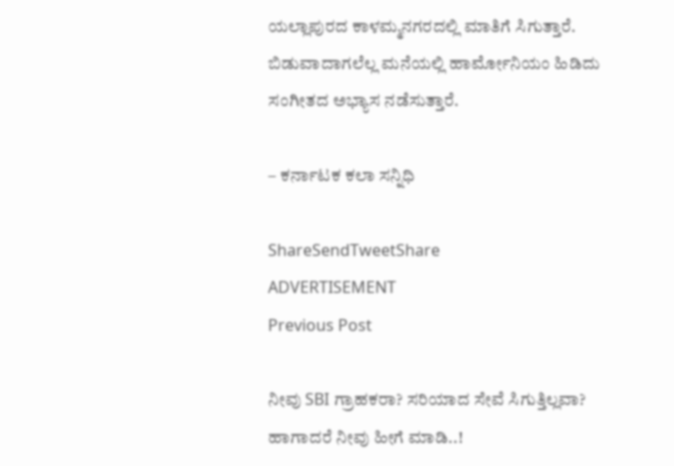ಯಲ್ಲಾಪುರದ ಕಾಳಮ್ಮನಗರದಲ್ಲಿ ಮಾತಿಗೆ ಸಿಗುತ್ತಾರೆ. ಬಿಡುವಾದಾಗಲೆಲ್ಲ ಮನೆಯಲ್ಲಿ ಹಾರ್ಮೋನಿಯಂ ಹಿಡಿದು ಸಂಗೀತದ ಅಭ್ಯಾಸ ನಡೆಸುತ್ತಾರೆ.

– ಕರ್ನಾಟಕ ಕಲಾ ಸನ್ನಿಧಿ

ShareSendTweetShare
ADVERTISEMENT
Previous Post

ನೀವು SBI ಗ್ರಾಹಕರಾ? ಸರಿಯಾದ ಸೇವೆ ಸಿಗುತ್ತಿಲ್ಲವಾ? ಹಾಗಾದರೆ ನೀವು ಹೀಗೆ ಮಾಡಿ..!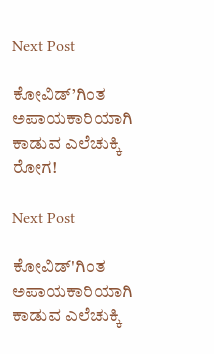Next Post

ಕೋವಿಡ್’ಗಿಂತ ಅಪಾಯಕಾರಿಯಾಗಿ ಕಾಡುವ ಎಲೆಚುಕ್ಕಿ ರೋಗ!

Next Post

ಕೋವಿಡ್'ಗಿಂತ ಅಪಾಯಕಾರಿಯಾಗಿ ಕಾಡುವ ಎಲೆಚುಕ್ಕಿ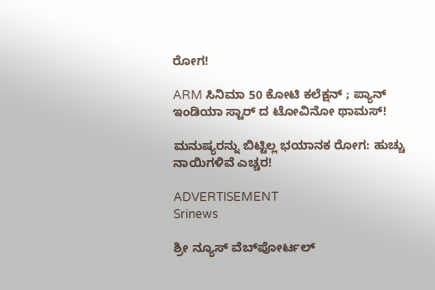ರೋಗ!

ARM ಸಿನಿಮಾ 50 ಕೋಟಿ ಕಲೆಕ್ಷನ್ ; ಪ್ಯಾನ್ ಇಂಡಿಯಾ ಸ್ಟಾರ್ ದ ಟೋವಿನೋ ಥಾಮಸ್!

ಮನುಷ್ಯರನ್ನು ಬಿಟ್ಟಿಲ್ಲ ಭಯಾನಕ ರೋಗ: ಹುಚ್ಚು ನಾಯಿಗಳಿವೆ ಎಚ್ಚರ!

ADVERTISEMENT
Srinews

ಶ್ರೀ ನ್ಯೂಸ್ ವೆಬ್‌ಪೋರ್ಟಲ್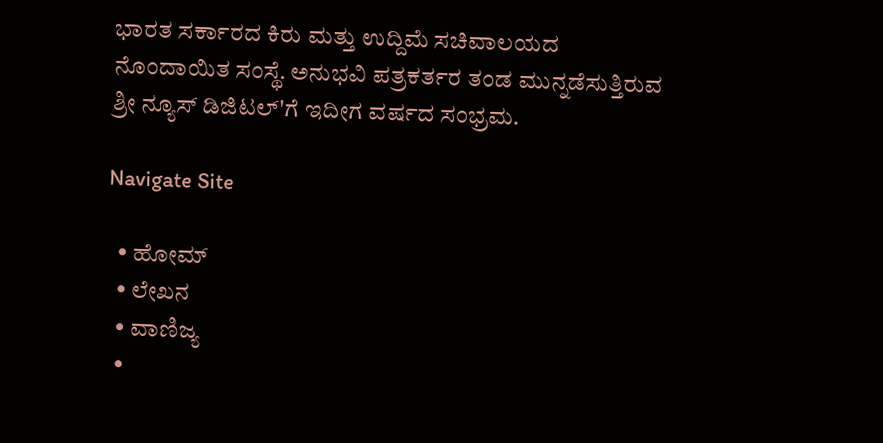ಭಾರತ ಸರ್ಕಾರದ ಕಿರು ಮತ್ತು ಉದ್ದಿಮೆ ಸಚಿವಾಲಯದ ನೊಂದಾಯಿತ ಸಂಸ್ಥೆ. ಅನುಭವಿ ಪತ್ರಕರ್ತರ ತಂಡ ಮುನ್ನಡೆಸುತ್ತಿರುವ ಶ್ರೀ ನ್ಯೂಸ್ ಡಿಜಿಟಲ್'ಗೆ ಇದೀಗ ವರ್ಷದ ಸಂಭ್ರಮ.

Navigate Site

  • ಹೋಮ್
  • ಲೇಖನ
  • ವಾಣಿಜ್ಯ
  •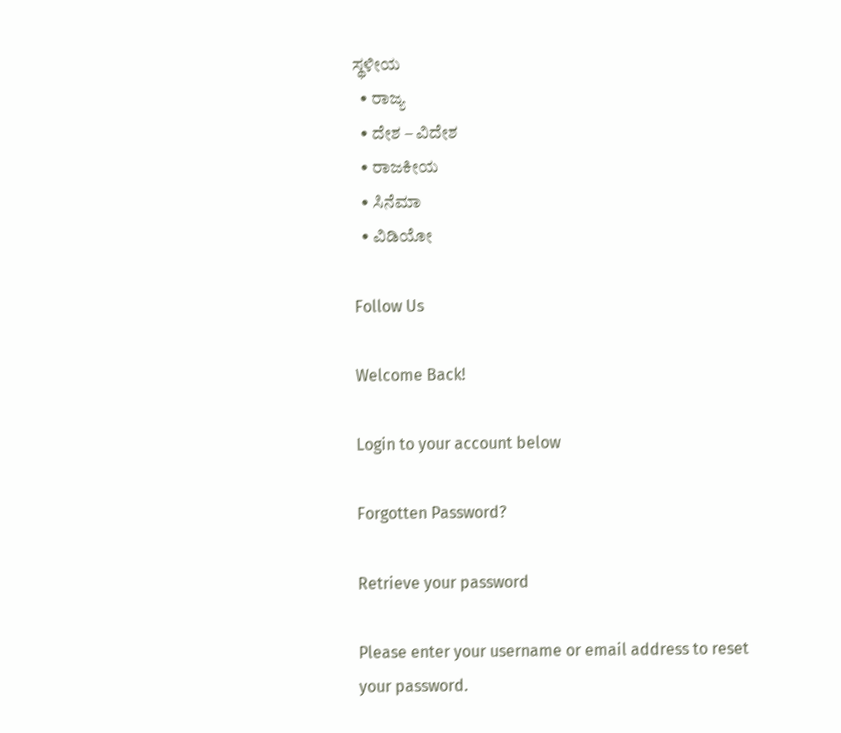ಸ್ಥಳೀಯ
  • ರಾಜ್ಯ
  • ದೇಶ – ವಿದೇಶ
  • ರಾಜಕೀಯ
  • ಸಿನೆಮಾ
  • ವಿಡಿಯೋ

Follow Us

Welcome Back!

Login to your account below

Forgotten Password?

Retrieve your password

Please enter your username or email address to reset your password.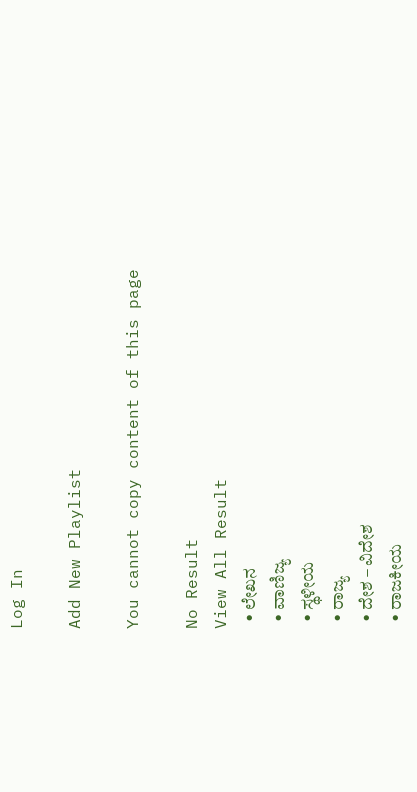Log In

Add New Playlist

You cannot copy content of this page

No Result
View All Result
  • ಲೇಖನ
  • ವಾಣಿಜ್ಯ
  • ಸ್ಥಳೀಯ
  • ರಾಜ್ಯ
  • ದೇಶ – ವಿದೇಶ
  • ರಾಜಕೀಯ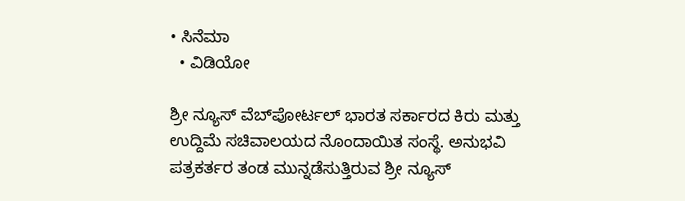• ಸಿನೆಮಾ
  • ವಿಡಿಯೋ

ಶ್ರೀ ನ್ಯೂಸ್ ವೆಬ್‌ಪೋರ್ಟಲ್ ಭಾರತ ಸರ್ಕಾರದ ಕಿರು ಮತ್ತು ಉದ್ದಿಮೆ ಸಚಿವಾಲಯದ ನೊಂದಾಯಿತ ಸಂಸ್ಥೆ. ಅನುಭವಿ ಪತ್ರಕರ್ತರ ತಂಡ ಮುನ್ನಡೆಸುತ್ತಿರುವ ಶ್ರೀ ನ್ಯೂಸ್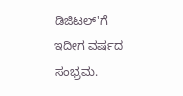ಡಿಜಿಟಲ್'ಗೆ ಇದೀಗ ವರ್ಷದ ಸಂಭ್ರಮ.